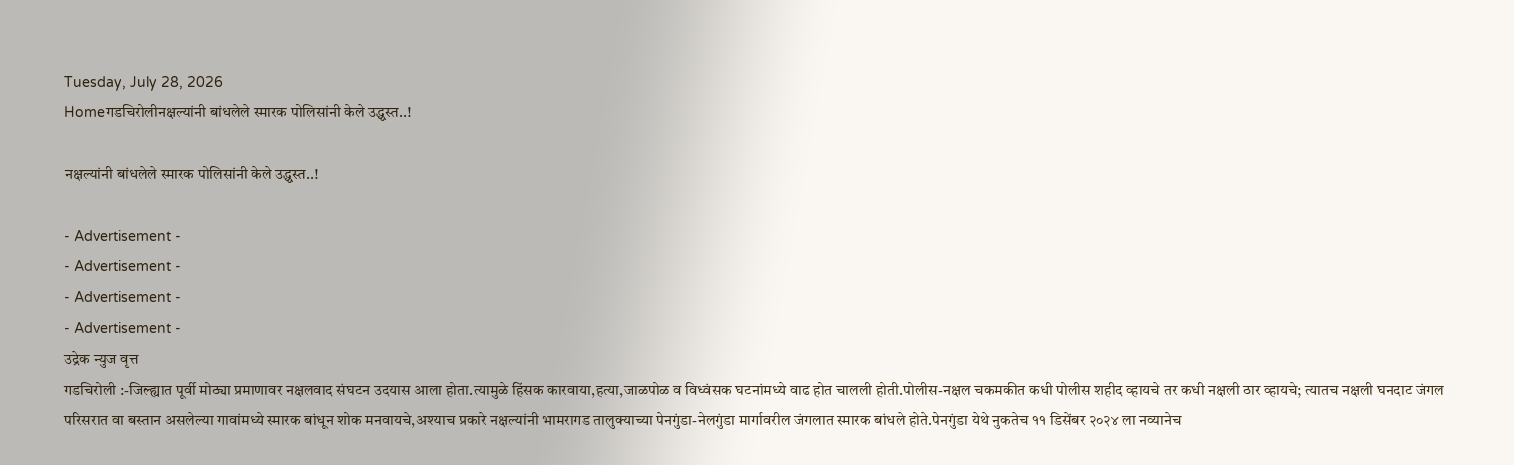Tuesday, July 28, 2026
Homeगडचिरोलीनक्षल्यांनी बांधलेले स्मारक पोलिसांनी केले उद्ध्वस्त..!

नक्षल्यांनी बांधलेले स्मारक पोलिसांनी केले उद्ध्वस्त..!

- Advertisement -
- Advertisement -
- Advertisement -
- Advertisement -
उद्रेक न्युज वृत्त
गडचिरोली :-जिल्ह्यात पूर्वी मोठ्या प्रमाणावर नक्षलवाद संघटन उदयास आला होता.त्यामुळे हिंसक कारवाया,हत्या,जाळपोळ व विध्वंसक घटनांमध्ये वाढ होत चालली होती.पोलीस-नक्षल चकमकीत कधी पोलीस शहीद व्हायचे तर कधी नक्षली ठार व्हायचे; त्यातच नक्षली घनदाट जंगल परिसरात वा बस्तान असलेल्या गावांमध्ये स्मारक बांधून शोक मनवायचे,अश्याच प्रकारे नक्षल्यांनी भामरागड तालुक्याच्या पेनगुंडा-नेलगुंडा मार्गावरील जंगलात स्मारक बांधले होते.पेनगुंडा येथे नुकतेच ११ डिसेंबर २०२४ ला नव्यानेच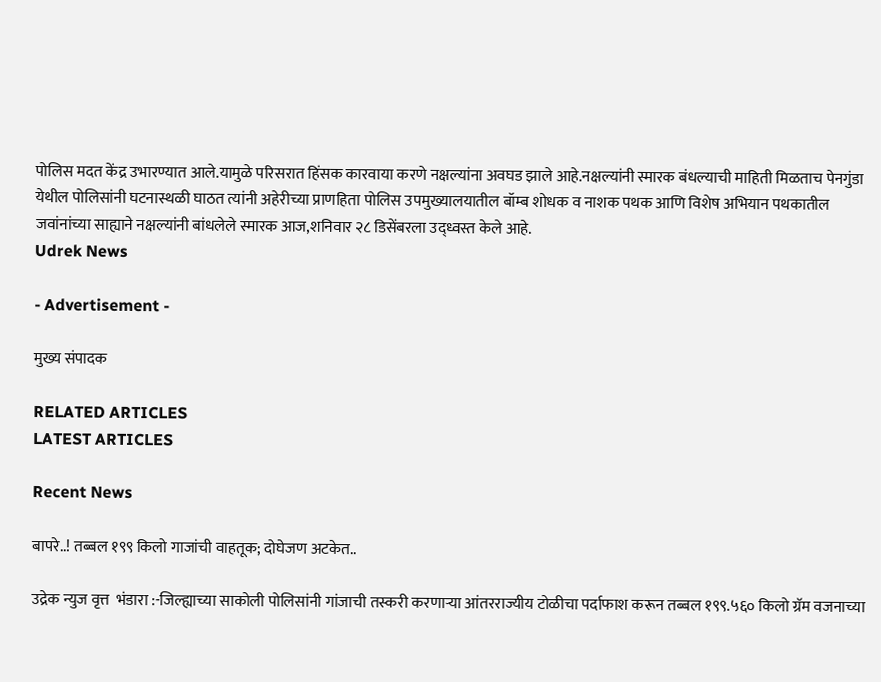पोलिस मदत केंद्र उभारण्यात आले.यामुळे परिसरात हिंसक कारवाया करणे नक्षल्यांना अवघड झाले आहे.नक्षल्यांनी स्मारक बंधल्याची माहिती मिळताच पेनगुंडा येथील पोलिसांनी घटनास्थळी घाठत त्यांनी अहेरीच्या प्राणहिता पोलिस उपमुख्यालयातील बॉम्ब शोधक व नाशक पथक आणि विशेष अभियान पथकातील जवांनांच्या साह्याने नक्षल्यांनी बांधलेले स्मारक आज,शनिवार २८ डिसेंबरला उद्ध्वस्त केले आहे.
Udrek News

- Advertisement -

मुख्य संपादक

RELATED ARTICLES
LATEST ARTICLES

Recent News

बापरे..! तब्बल १९९ किलो गाजांची वाहतूक; दोघेजण अटकेत..

उद्रेक न्युज वृत्त  भंडारा :-जिल्ह्याच्या साकोली पोलिसांनी गांजाची तस्करी करणाऱ्या आंतरराज्यीय टोळीचा पर्दाफाश करून तब्बल १९९.५६० किलो ग्रॅम वजनाच्या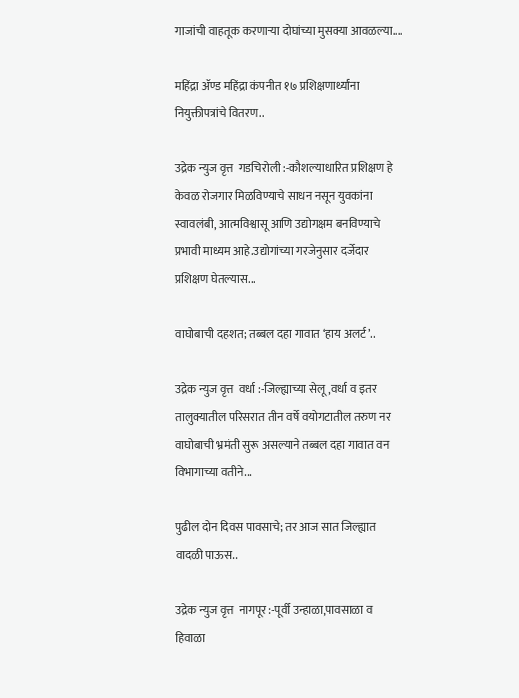गाजांची वाहतूक करणाऱ्या दोघांच्या मुसक्या आवळल्या....

महिंद्रा ॲण्ड महिंद्रा कंपनीत १७ प्रशिक्षणार्थ्यांना नियुक्तीपत्रांचे वितरण..

उद्रेक न्युज वृत्त  गडचिरोली :-कौशल्याधारित प्रशिक्षण हे केवळ रोजगार मिळविण्याचे साधन नसून युवकांना स्वावलंबी, आत्मविश्वासू आणि उद्योगक्षम बनविण्याचे प्रभावी माध्यम आहे.उद्योगांच्या गरजेनुसार दर्जेदार प्रशिक्षण घेतल्यास...

वाघोबाची दहशत; तब्बल दहा गावात ‘हाय अलर्ट’..

उद्रेक न्युज वृत्त  वर्धा :-जिल्ह्याच्या सेलू,वर्धा व इतर तालुक्यातील परिसरात तीन वर्षे वयोगटातील तरुण नर वाघोबाची भ्रमंती सुरू असल्याने तब्बल दहा गावात वन विभागाच्या वतीने...

पुढील दोन दिवस पावसाचे; तर आज सात जिल्ह्यात वादळी पाऊस..

उद्रेक न्युज वृत्त  नागपूर :-पूर्वी उन्हाळा,पावसाळा व हिवाळा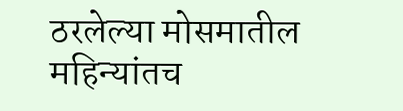ठरलेल्या मोसमातील महिन्यांतच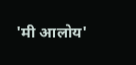'मी आलोय'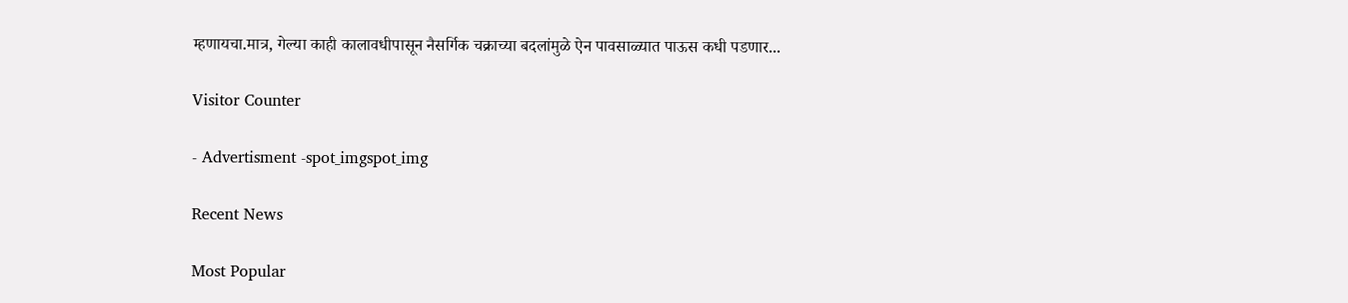म्हणायचा.मात्र, गेल्या काही कालावधीपासून नैसर्गिक चक्राच्या बदलांमुळे ऐन पावसाळ्यात पाऊस कधी पडणार...

Visitor Counter

- Advertisment -spot_imgspot_img

Recent News

Most Popular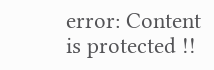error: Content is protected !!